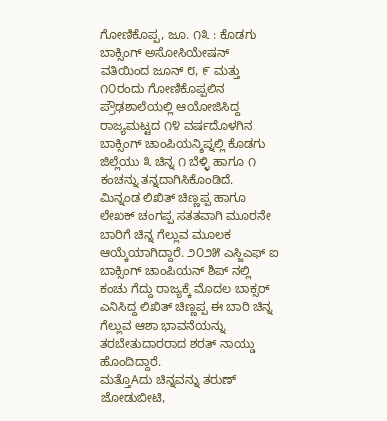ಗೋಣಿಕೊಪ್ಪ, ಜೂ. ೧೩ : ಕೊಡಗು ಬಾಕ್ಸಿಂಗ್ ಅಸೋಸಿಯೇಷನ್ ವತಿಯಿಂದ ಜೂನ್ ೮, ೯ ಮತ್ತು ೧೦ರಂದು ಗೋಣಿಕೊಪ್ಪಲಿನ ಪ್ರೌಢಶಾಲೆಯಲ್ಲಿ ಆಯೋಜಿಸಿದ್ದ ರಾಜ್ಯಮಟ್ಟದ ೧೪ ವರ್ಷದೊಳಗಿನ ಬಾಕ್ಸಿಂಗ್ ಚಾಂಪಿಯನ್ಶಿಪ್ನಲ್ಲಿ ಕೊಡಗು ಜಿಲ್ಲೆಯು ೩ ಚಿನ್ನ ೧ ಬೆಳ್ಳಿ ಹಾಗೂ ೧ ಕಂಚನ್ನು ತನ್ನದಾಗಿಸಿಕೊಂಡಿದೆ.
ಮಿನ್ನಂಡ ಲಿಖಿತ್ ಚಿಣ್ಣಪ್ಪ ಹಾಗೂ ಲೇಖಕ್ ಚಂಗಪ್ಪ ಸತತವಾಗಿ ಮೂರನೇ ಬಾರಿಗೆ ಚಿನ್ನ ಗೆಲ್ಲುವ ಮೂಲಕ ಆಯ್ಕೆಯಾಗಿದ್ದಾರೆ. ೨೦೨೫ ಎಸ್ಜಿಎಫ್ ಐ ಬಾಕ್ಸಿಂಗ್ ಚಾಂಪಿಯನ್ ಶಿಪ್ ನಲ್ಲಿ ಕಂಚು ಗೆದ್ದು ರಾಜ್ಯಕ್ಕೆ ಮೊದಲ ಬಾಕ್ಸರ್ ಎನಿಸಿದ್ದ ಲಿಖಿತ್ ಚಿಣ್ಣಪ್ಪ ಈ ಬಾರಿ ಚಿನ್ನ ಗೆಲ್ಲುವ ಆಶಾ ಭಾವನೆಯನ್ನು ತರಬೇತುದಾರರಾದ ಶರತ್ ನಾಯ್ಡು ಹೊಂದಿದ್ದಾರೆ.
ಮತ್ತೊAದು ಚಿನ್ನವನ್ನು ತರುಣ್ ಜೋಡುಬೀಟಿ,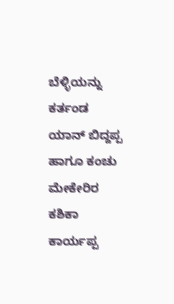ಬೆಳ್ಳಿಯನ್ನು ಕರ್ತಂಡ ಯಾನ್ ಬಿದ್ದಪ್ಪ ಹಾಗೂ ಕಂಚು ಮೇಕೇರಿರ ಕಶಿಕಾ ಕಾರ್ಯಪ್ಪ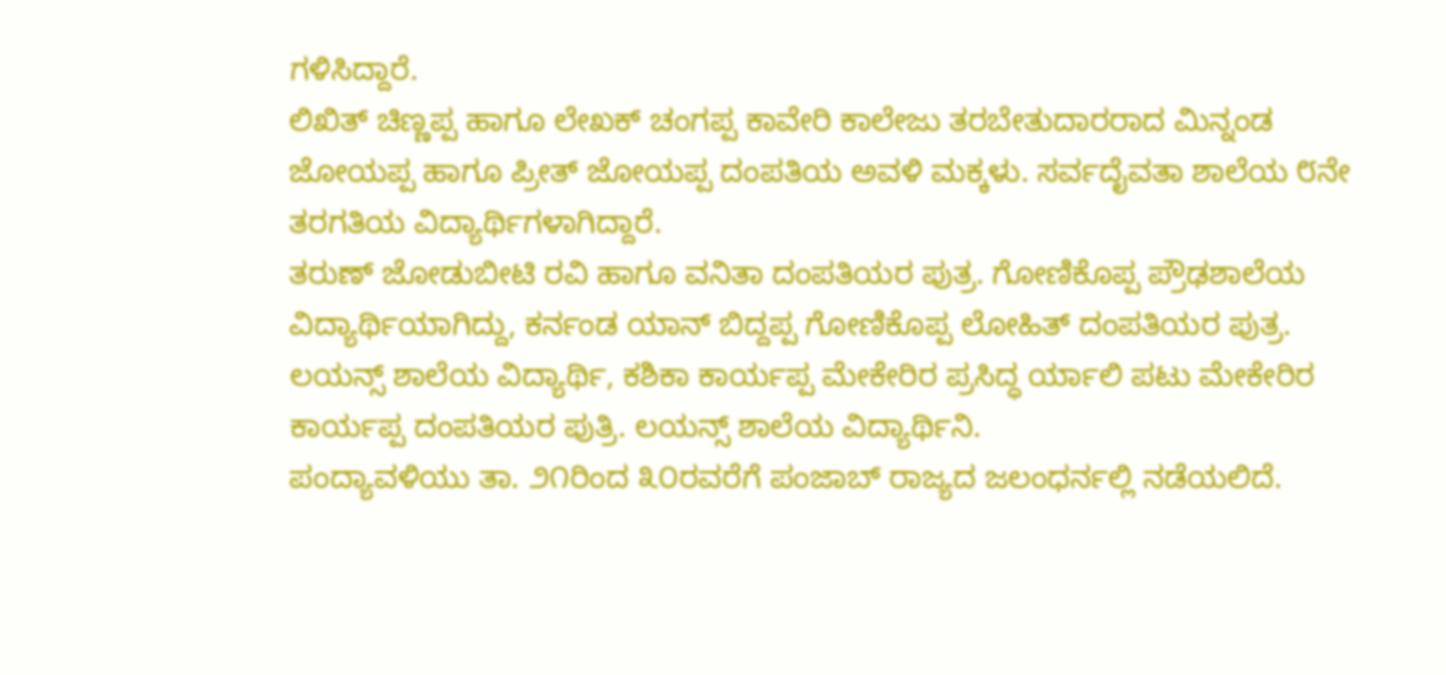ಗಳಿಸಿದ್ದಾರೆ.
ಲಿಖಿತ್ ಚಿಣ್ಣಪ್ಪ ಹಾಗೂ ಲೇಖಕ್ ಚಂಗಪ್ಪ ಕಾವೇರಿ ಕಾಲೇಜು ತರಬೇತುದಾರರಾದ ಮಿನ್ನಂಡ ಜೋಯಪ್ಪ ಹಾಗೂ ಪ್ರೀತ್ ಜೋಯಪ್ಪ ದಂಪತಿಯ ಅವಳಿ ಮಕ್ಕಳು. ಸರ್ವದೈವತಾ ಶಾಲೆಯ ೮ನೇ ತರಗತಿಯ ವಿದ್ಯಾರ್ಥಿಗಳಾಗಿದ್ದಾರೆ.
ತರುಣ್ ಜೋಡುಬೀಟಿ ರವಿ ಹಾಗೂ ವನಿತಾ ದಂಪತಿಯರ ಪುತ್ರ. ಗೋಣಿಕೊಪ್ಪ ಪ್ರೌಢಶಾಲೆಯ ವಿದ್ಯಾರ್ಥಿಯಾಗಿದ್ದು, ಕರ್ನಂಡ ಯಾನ್ ಬಿದ್ದಪ್ಪ ಗೋಣಿಕೊಪ್ಪ ಲೋಹಿತ್ ದಂಪತಿಯರ ಪುತ್ರ. ಲಯನ್ಸ್ ಶಾಲೆಯ ವಿದ್ಯಾರ್ಥಿ, ಕಶಿಕಾ ಕಾರ್ಯಪ್ಪ ಮೇಕೇರಿರ ಪ್ರಸಿದ್ಧ ರ್ಯಾಲಿ ಪಟು ಮೇಕೇರಿರ ಕಾರ್ಯಪ್ಪ ದಂಪತಿಯರ ಪುತ್ರಿ. ಲಯನ್ಸ್ ಶಾಲೆಯ ವಿದ್ಯಾರ್ಥಿನಿ.
ಪಂದ್ಯಾವಳಿಯು ತಾ. ೨೧ರಿಂದ ೩೦ರವರೆಗೆ ಪಂಜಾಬ್ ರಾಜ್ಯದ ಜಲಂಧರ್ನಲ್ಲಿ ನಡೆಯಲಿದೆ.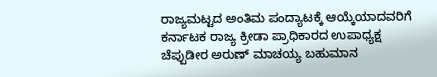ರಾಜ್ಯಮಟ್ಟದ ಅಂತಿಮ ಪಂದ್ಯಾಟಕ್ಕೆ ಆಯ್ಕೆಯಾದವರಿಗೆ ಕರ್ನಾಟಕ ರಾಜ್ಯ ಕ್ರೀಡಾ ಪ್ರಾಧಿಕಾರದ ಉಪಾಧ್ಯಕ್ಷ ಚೆಪ್ಪುಡೀರ ಅರುಣ್ ಮಾಚಯ್ಯ ಬಹುಮಾನ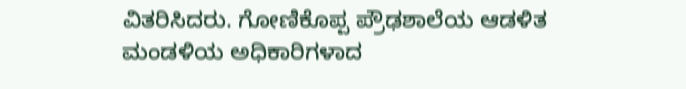ವಿತರಿಸಿದರು. ಗೋಣಿಕೊಪ್ಪ ಪ್ರೌಢಶಾಲೆಯ ಆಡಳಿತ ಮಂಡಳಿಯ ಅಧಿಕಾರಿಗಳಾದ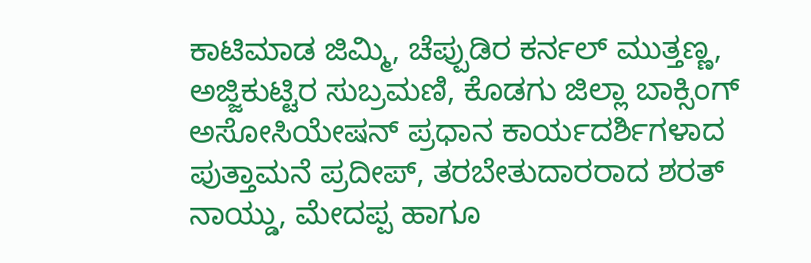ಕಾಟಿಮಾಡ ಜಿಮ್ಮಿ, ಚೆಪ್ಪುಡಿರ ಕರ್ನಲ್ ಮುತ್ತಣ್ಣ, ಅಜ್ಜಿಕುಟ್ಟಿರ ಸುಬ್ರಮಣಿ, ಕೊಡಗು ಜಿಲ್ಲಾ ಬಾಕ್ಸಿಂಗ್ ಅಸೋಸಿಯೇಷನ್ ಪ್ರಧಾನ ಕಾರ್ಯದರ್ಶಿಗಳಾದ ಪುತ್ತಾಮನೆ ಪ್ರದೀಪ್, ತರಬೇತುದಾರರಾದ ಶರತ್ ನಾಯ್ಡು, ಮೇದಪ್ಪ ಹಾಗೂ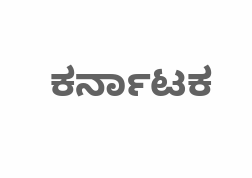ಕರ್ನಾಟಕ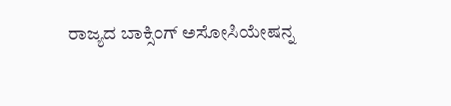ರಾಜ್ಯದ ಬಾಕ್ಸಿಂಗ್ ಅಸೋಸಿಯೇಷನ್ನ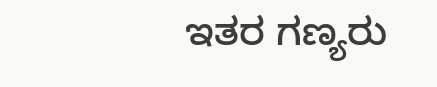ಇತರ ಗಣ್ಯರು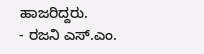ಹಾಜರಿದ್ದರು.
- ರಜನಿ ಎಸ್.ಎಂ.